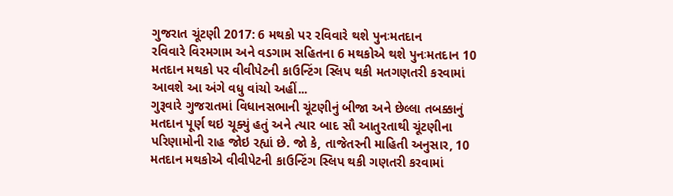ગુજરાત ચૂંટણી 2017: 6 મથકો પર રવિવારે થશે પુનઃમતદાન
રવિવારે વિરમગામ અને વડગામ સહિતના 6 મથકોએ થશે પુનઃમતદાન 10 મતદાન મથકો પર વીવીપેટની કાઉન્ટિંગ સ્લિપ થકી મતગણતરી કરવામાં આવશે આ અંગે વધુ વાંચો અહીં...
ગુરૂવારે ગુજરાતમાં વિધાનસભાની ચૂંટણીનું બીજા અને છેલ્લા તબક્કાનું મતદાન પૂર્ણ થઇ ચૂક્યું હતું અને ત્યાર બાદ સૌ આતુરતાથી ચૂંટણીના પરિણામોની રાહ જોઇ રહ્યાં છે. જો કે, તાજેતરની માહિતી અનુસાર, 10 મતદાન મથકોએ વીવીપેટની કાઉન્ટિંગ સ્લિપ થકી ગણતરી કરવામાં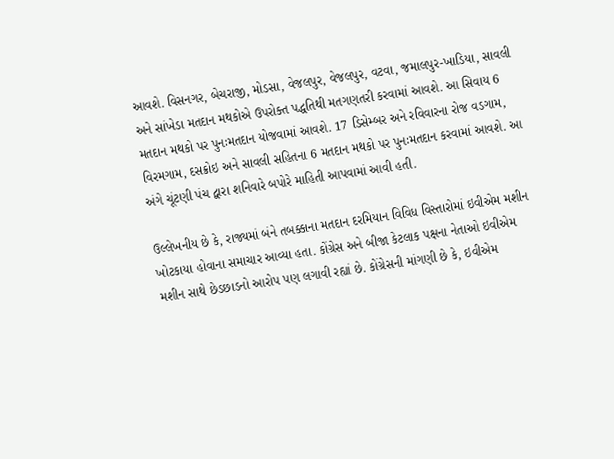આવશે. વિસનગર, બેચરાજી, મોડસા, વેજલપુર, વેજલપુર, વટવા, જમાલપુર-ખાડિયા, સાવલી અને સાંખેડા મતદાન મથકોએ ઉપરોક્ત પદ્ધતિથી મતગણતરી કરવામાં આવશે. આ સિવાય 6 મતદાન મથકો પર પુનઃમતદાન યોજવામાં આવશે. 17 ડિસેમ્બર અને રવિવારના રોજ વડગામ, વિરમગામ, દસક્રોઇ અને સાવલી સહિતના 6 મતદાન મથકો પર પુનઃમતદાન કરવામાં આવશે. આ અંગે ચૂંટણી પંચ દ્વારા શનિવારે બપોરે માહિતી આપવામાં આવી હતી.

ઉલ્લેખનીય છે કે, રાજ્યમાં બંને તબક્કાના મતદાન દરમિયાન વિવિધ વિસ્તારોમાં ઇવીએમ મશીન ખોટકાયા હોવાના સમાચાર આવ્યા હતા. કોંગ્રેસ અને બીજા કેટલાક પક્ષના નેતાઓ ઇવીએમ મશીન સાથે છેડછાડનો આરોપ પણ લગાવી રહ્યાં છે. કોંગ્રેસની માંગણી છે કે, ઇવીએમ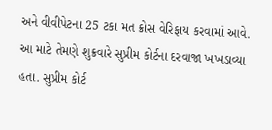અને વીવીપેટના 25 ટકા મત ક્રોસ વેરિફાય કરવામાં આવે. આ માટે તેમણે શુક્રવારે સુપ્રીમ કોર્ટના દરવાજા ખખડાવ્યા હતા. સુપ્રીમ કોર્ટ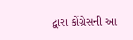દ્વારા કોંગ્રેસની આ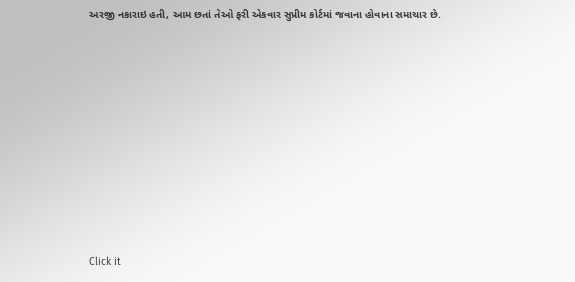અરજી નકારાઇ હતી, આમ છતાં તેઓ ફરી એકવાર સુપ્રીમ કોર્ટમાં જવાના હોવાના સમાચાર છે.












Click it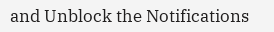and Unblock the Notifications